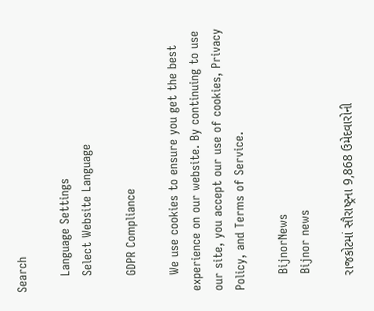Search

    Language Settings
    Select Website Language

    GDPR Compliance

    We use cookies to ensure you get the best experience on our website. By continuing to use our site, you accept our use of cookies, Privacy Policy, and Terms of Service.

    BijnorNews
    Bijnor news

    રાજકોટમાં સૌરાષ્ટ્રના 9,868 ઉમેદવારોની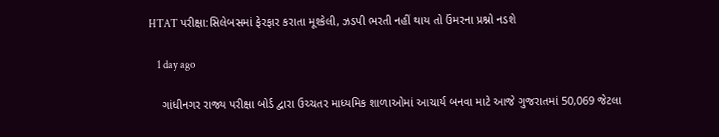HTAT પરીક્ષા:સિલેબસમાં ફેરફાર કરાતા મૂશ્કેલી, ઝડપી ભરતી નહીં થાય તો ઉંમરના પ્રશ્નો નડશે

    1 day ago

    ગાંધીનગર રાજ્ય પરીક્ષા બોર્ડ દ્વારા ઉચ્ચતર માધ્યમિક શાળાઓમાં આચાર્ય બનવા માટે આજે ગુજરાતમાં 50,069 જેટલા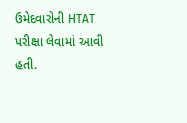ઉમેદવારોની HTAT પરીક્ષા લેવામાં આવી હતી.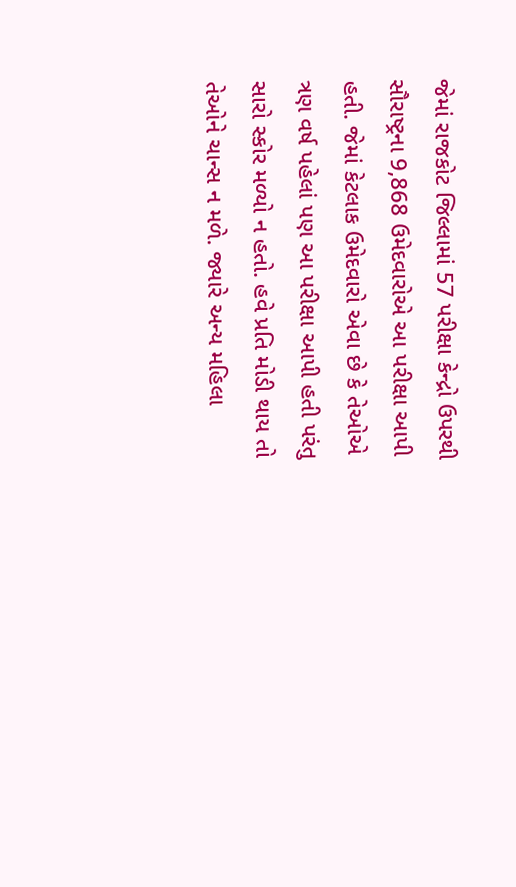જેમાં રાજકોટ જિલ્લામાં 57 પરીક્ષા કેન્દ્રો ઉપરથી સૌરાષ્ટ્રના 9,868 ઉમેદવારોએ આ પરીક્ષા આપી હતી. જેમાં કેટલાક ઉમેદવારો એવા છે કે તેઓએ ત્રણ વર્ષ પહેલાં પણ આ પરીક્ષા આપી હતી પરંતુ સારો સ્કોર મળ્યો ન હતો. હવે પ્રતિ મોડી થાય તો તેઓને ચાન્સ ન મળે. જ્યારે અન્ય મહિલા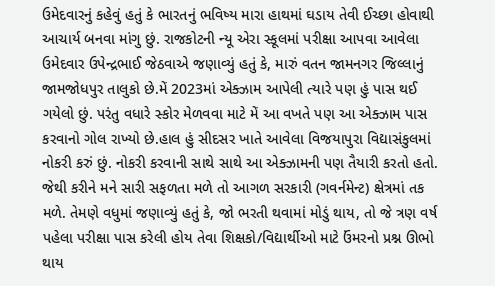ઉમેદવારનું કહેવું હતું કે ભારતનું ભવિષ્ય મારા હાથમાં ઘડાય તેવી ઈચ્છા હોવાથી આચાર્ય બનવા માંગુ છું. રાજકોટની ન્યૂ એરા સ્કૂલમાં પરીક્ષા આપવા આવેલા ઉમેદવાર ઉપેન્દ્રભાઈ જેઠવાએ જણાવ્યું હતું કે, મારું વતન જામનગર જિલ્લાનું જામજોધપુર તાલુકો છે.મેં 2023માં એક્ઝામ આપેલી ત્યારે પણ હું પાસ થઈ ગયેલો છું. પરંતુ વધારે સ્કોર મેળવવા માટે મેં આ વખતે પણ આ એક્ઝામ પાસ કરવાનો ગોલ રાખ્યો છે.હાલ હું સીદસર ખાતે આવેલા વિજયાપુરા વિદ્યાસંકુલમાં નોકરી કરું છું. નોકરી કરવાની સાથે સાથે આ એક્ઝામની પણ તૈયારી કરતો હતો. જેથી કરીને મને સારી સફળતા મળે તો આગળ સરકારી (ગવર્નમેન્ટ) ક્ષેત્રમાં તક મળે. તેમણે વધુમાં જણાવ્યું હતું કે, જો ભરતી થવામાં મોડું થાય, તો જે ત્રણ વર્ષ પહેલા પરીક્ષા પાસ કરેલી હોય તેવા શિક્ષકો/વિદ્યાર્થીઓ માટે ઉંમરનો પ્રશ્ન ઊભો થાય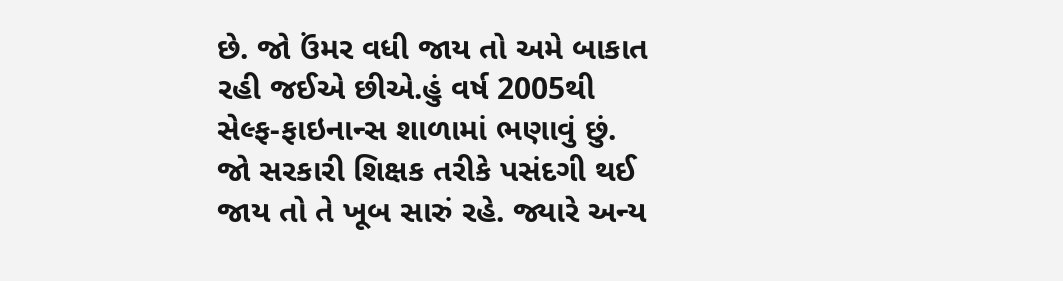છે. જો ઉંમર વધી જાય તો અમે બાકાત રહી જઈએ છીએ.હું વર્ષ 2005થી સેલ્ફ-ફાઇનાન્સ શાળામાં ભણાવું છું. જો સરકારી શિક્ષક તરીકે પસંદગી થઈ જાય તો તે ખૂબ સારું રહે. જ્યારે અન્ય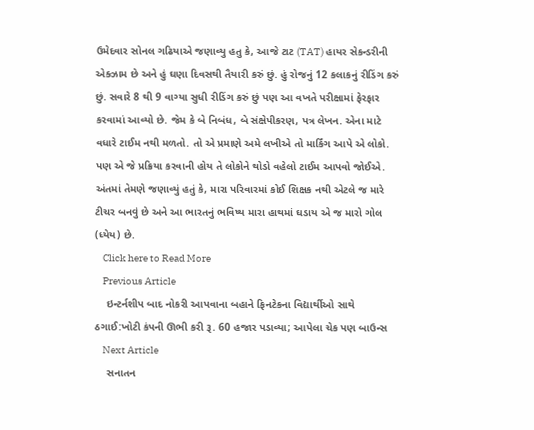ઉમેદવાર સોનલ ગઢિયાએ જણાવ્યુ હતુ કે, આજે ટાટ (TAT) હાયર સેકન્ડરીની એક્ઝામ છે અને હું ઘણા દિવસથી તૈયારી કરું છું. હું રોજનું 12 કલાકનું રીડિંગ કરું છું. સવારે 8 થી 9 વાગ્યા સુધી રીડિંગ કરું છું પણ આ વખતે પરીક્ષામાં ફેરફાર કરવામાં આવ્યો છે. જેમ કે બે નિબંધ, બે સંક્ષેપીકરણ, પત્ર લેખન. એના માટે વધારે ટાઈમ નથી મળતો. તો એ પ્રમાણે અમે લખીએ તો માર્કિંગ આપે એ લોકો. પણ એ જે પ્રક્રિયા કરવાની હોય તે લોકોને થોડો વહેલો ટાઈમ આપવો જોઈએ. અંતમાં તેમણે જણાવ્યું હતું કે, મારા પરિવારમાં કોઈ શિક્ષક નથી એટલે જ મારે ટીચર બનવું છે અને આ ભારતનું ભવિષ્ય મારા હાથમાં ઘડાય એ જ મારો ગોલ (ધ્યેય) છે.
    Click here to Read More
    Previous Article
    ઇન્ટર્નશીપ બાદ નોકરી આપવાના બહાને ફિનટેકના વિદ્યાર્થીઓ સાથે ઠગાઈ:ખોટી કંપની ઊભી કરી રૂ. 60 હજાર પડાવ્યા; આપેલા ચેક પણ બાઉન્સ
    Next Article
    સનાતન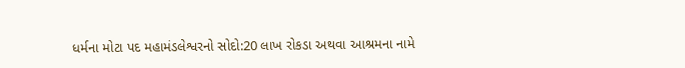ધર્મના મોટા પદ મહામંડલેશ્વરનો સોદો:20 લાખ રોકડા અથવા આશ્રમના નામે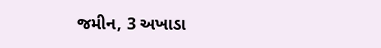જમીન, 3 અખાડા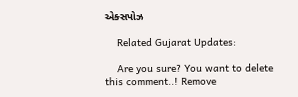એક્સપોઝ

    Related Gujarat Updates:

    Are you sure? You want to delete this comment..! Remove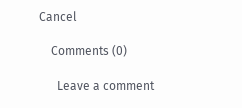Cancel

    Comments (0)

      Leave a comment